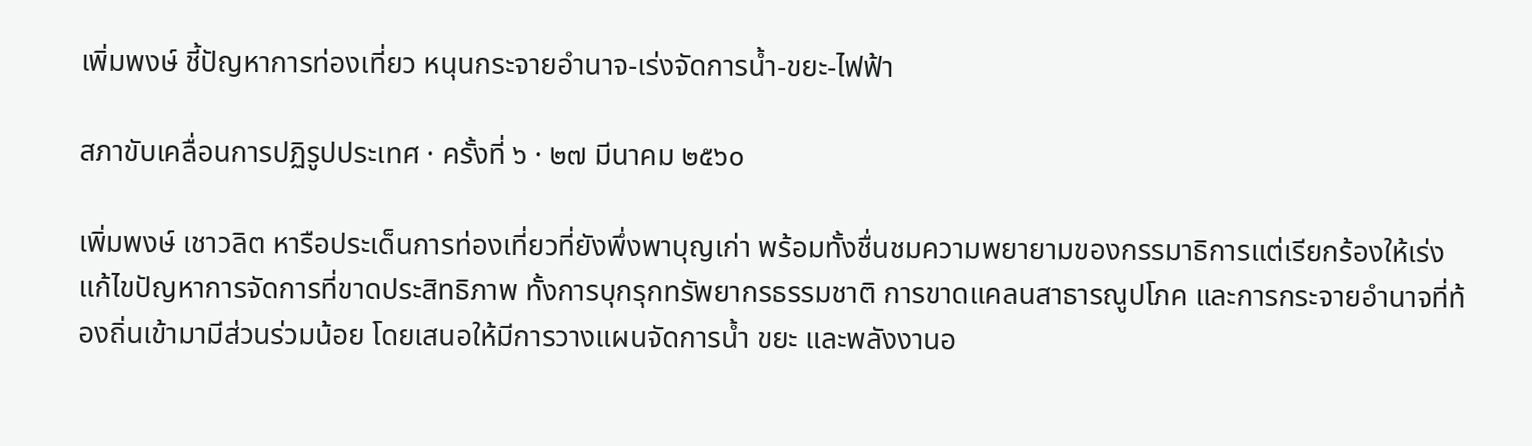เพิ่มพงษ์ ชี้ปัญหาการท่องเที่ยว หนุนกระจายอำนาจ-เร่งจัดการน้ำ-ขยะ-ไฟฟ้า

สภาขับเคลื่อนการปฏิรูปประเทศ · ครั้งที่ ๖ · ๒๗ มีนาคม ๒๕๖๐

เพิ่มพงษ์ เชาวลิต หารือประเด็นการท่องเที่ยวที่ยังพึ่งพาบุญเก่า พร้อมทั้งชื่นชมความพยายามของกรรมาธิการแต่เรียกร้องให้เร่งแก้ไขปัญหาการจัดการที่ขาดประสิทธิภาพ ทั้งการบุกรุกทรัพยากรธรรมชาติ การขาดแคลนสาธารณูปโภค และการกระจายอำนาจที่ท้องถิ่นเข้ามามีส่วนร่วมน้อย โดยเสนอให้มีการวางแผนจัดการน้ำ ขยะ และพลังงานอ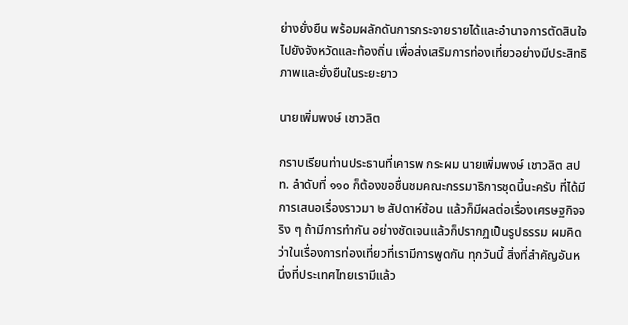ย่างยั่งยืน พร้อมผลักดันการกระจายรายได้และอำนาจการตัดสินใจไปยังจังหวัดและท้องถิ่น เพื่อส่งเสริมการท่องเที่ยวอย่างมีประสิทธิภาพและยั่งยืนในระยะยาว

นายเพิ่มพงษ์ เชาวลิต

กราบเรียนท่านประธานที่เคารพ กระผม นายเพิ่มพงษ์ เชาวลิต สปท. ลําดับที่ ๑๑๐ ก็ต้องขอชื่นชมคณะกรรมาธิการชุดนี้นะครับ ที่ได้มีการเสนอเรื่องราวมา ๒ สัปดาห์ซ้อน แล้วก็มีผลต่อเรื่องเศรษฐกิจจริง ๆ ถ้ามีการทํากัน อย่างชัดเจนแล้วก็ปรากฏเป็นรูปธรรม ผมคิดว่าในเรื่องการท่องเที่ยวที่เรามีการพูดกัน ทุกวันนี้ สิ่งที่สําคัญอันหนึ่งที่ประเทศไทยเรามีแล้ว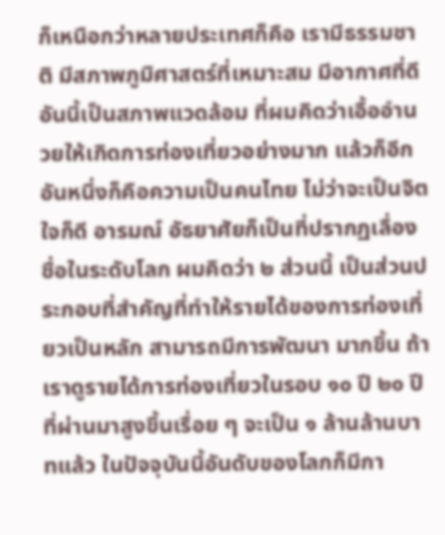ก็เหนือกว่าหลายประเทศก็คือ เรามีธรรมชาติ มีสภาพภูมิศาสตร์ที่เหมาะสม มีอากาศที่ดี อันนี้เป็นสภาพแวดล้อม ที่ผมคิดว่าเอื้ออํานวยให้เกิดการท่องเที่ยวอย่างมาก แล้วก็อีกอันหนึ่งก็คือความเป็นคนไทย ไม่ว่าจะเป็นจิตใจก็ดี อารมณ์ อัธยาศัยก็เป็นที่ปรากฏเลื่องชื่อในระดับโลก ผมคิดว่า ๒ ส่วนนี้ เป็นส่วนประกอบที่สําคัญที่ทําให้รายได้ของการท่องเที่ยวเป็นหลัก สามารถมีการพัฒนา มากขึ้น ถ้าเราดูรายได้การท่องเที่ยวในรอบ ๑๐ ปี ๒๐ ปีที่ผ่านมาสูงขึ้นเรื่อย ๆ จะเป็น ๑ ล้านล้านบาทแล้ว ในปัจจุบันนี้อันดับของโลกก็มีกา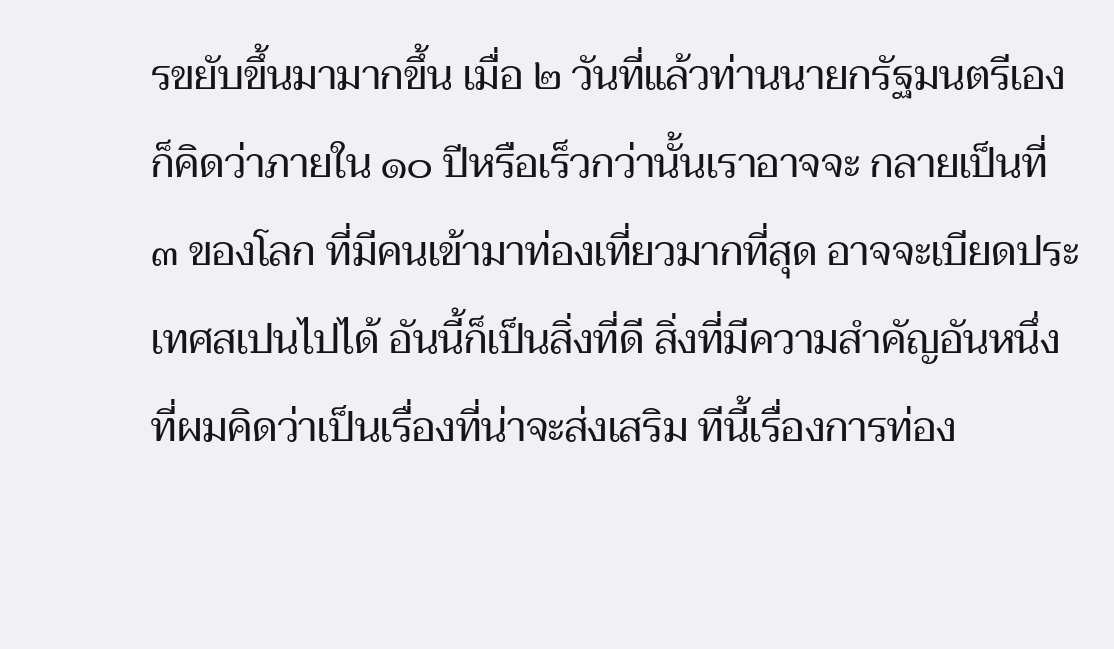รขยับขึ้นมามากขึ้น เมื่อ ๒ วันที่แล้วท่านนายกรัฐมนตรีเองก็คิดว่าภายใน ๑๐ ปีหรือเร็วกว่านั้นเราอาจจะ กลายเป็นที่ ๓ ของโลก ที่มีคนเข้ามาท่องเที่ยวมากที่สุด อาจจะเบียดประเทศสเปนไปได้ อันนี้ก็เป็นสิ่งที่ดี สิ่งที่มีความสําคัญอันหนึ่งที่ผมคิดว่าเป็นเรื่องที่น่าจะส่งเสริม ทีนี้เรื่องการท่อง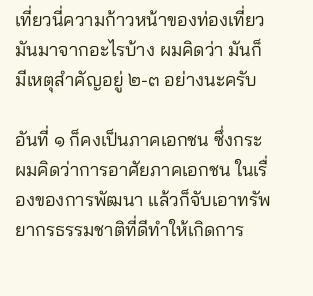เที่ยวนี่ความก้าวหน้าของท่องเที่ยวมันมาจากอะไรบ้าง ผมคิดว่า มันก็มีเหตุสําคัญอยู่ ๒-๓ อย่างนะครับ

อันที่ ๑ ก็คงเป็นภาคเอกชน ซึ่งกระผมคิดว่าการอาศัยภาคเอกชน ในเรื่องของการพัฒนา แล้วก็จับเอาทรัพยากรธรรมชาติที่ดีทําให้เกิดการ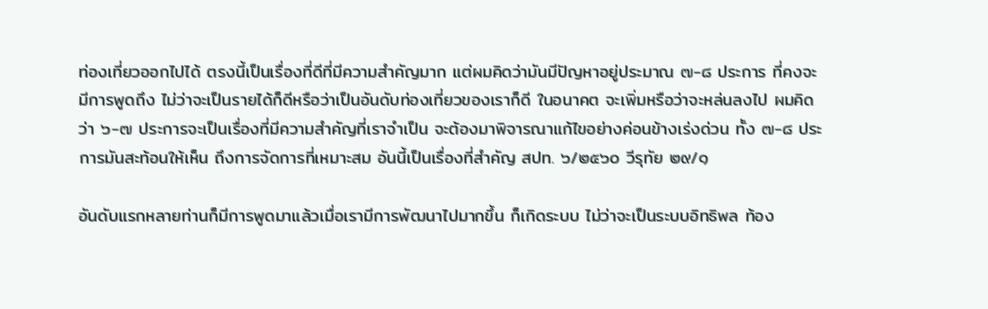ท่องเที่ยวออกไปได้ ตรงนี้เป็นเรื่องที่ดีที่มีความสําคัญมาก แต่ผมคิดว่ามันมีปัญหาอยู่ประมาณ ๗-๘ ประการ ที่คงจะมีการพูดถึง ไม่ว่าจะเป็นรายได้ก็ดีหรือว่าเป็นอันดับท่องเที่ยวของเราก็ดี ในอนาคต จะเพิ่มหรือว่าจะหล่นลงไป ผมคิดว่า ๖-๗ ประการจะเป็นเรื่องที่มีความสําคัญที่เราจําเป็น จะต้องมาพิจารณาแก้ไขอย่างค่อนข้างเร่งด่วน ทั้ง ๗-๘ ประการมันสะท้อนให้เห็น ถึงการจัดการที่เหมาะสม อันนี้เป็นเรื่องที่สําคัญ สปท. ๖/๒๕๖๐ วีรุทัย ๒๙/๑

อันดับแรกหลายท่านก็มีการพูดมาแล้วเมื่อเรามีการพัฒนาไปมากขึ้น ก็เกิดระบบ ไม่ว่าจะเป็นระบบอิทธิพล ท้อง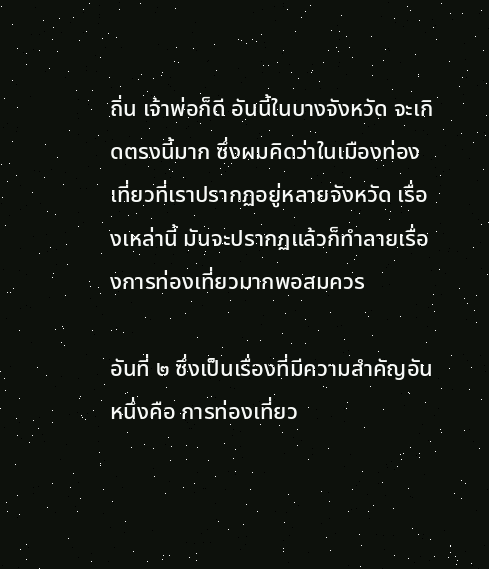ถิ่น เจ้าพ่อก็ดี อันนี้ในบางจังหวัด จะเกิดตรงนี้มาก ซึ่งผมคิดว่าในเมืองท่องเที่ยวที่เราปรากฏอยู่หลายจังหวัด เรื่องเหล่านี้ มันจะปรากฏแล้วก็ทําลายเรื่องการท่องเที่ยวมากพอสมควร

อันที่ ๒ ซึ่งเป็นเรื่องที่มีความสําคัญอันหนึ่งคือ การท่องเที่ยว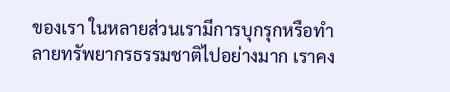ของเรา ในหลายส่วนเรามีการบุกรุกหรือทําลายทรัพยากรธรรมชาติไปอย่างมาก เราคง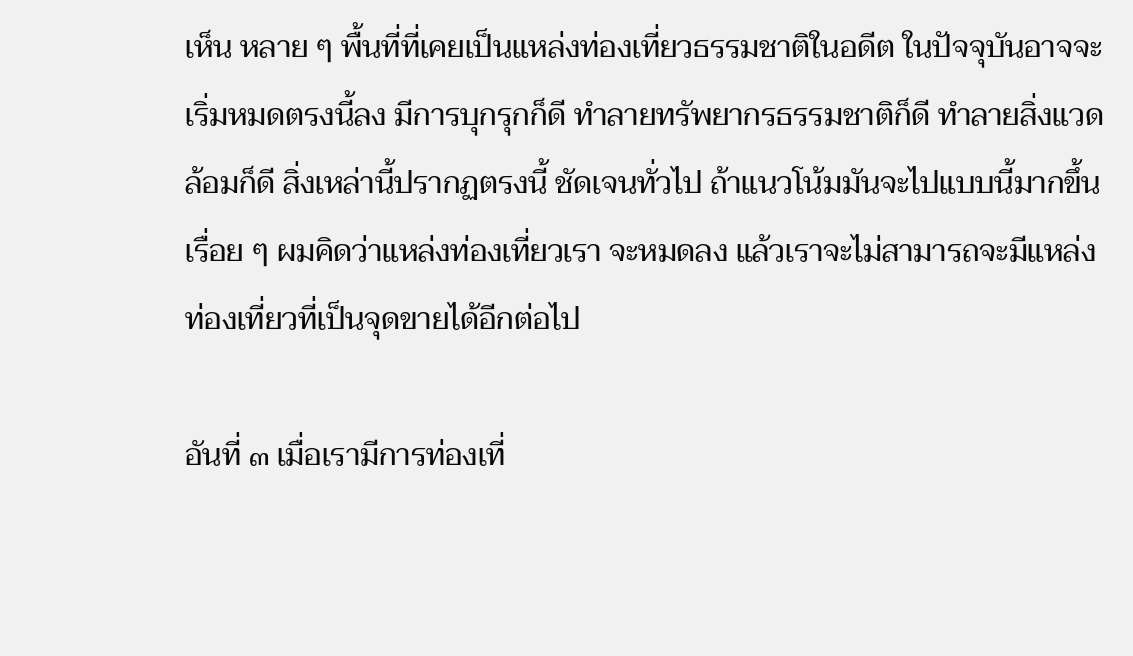เห็น หลาย ๆ พื้นที่ที่เคยเป็นแหล่งท่องเที่ยวธรรมชาติในอดีต ในปัจจุบันอาจจะเริ่มหมดตรงนี้ลง มีการบุกรุกก็ดี ทําลายทรัพยากรธรรมชาติก็ดี ทําลายสิ่งแวดล้อมก็ดี สิ่งเหล่านี้ปรากฏตรงนี้ ชัดเจนทั่วไป ถ้าแนวโน้มมันจะไปแบบนี้มากขึ้นเรื่อย ๆ ผมคิดว่าแหล่งท่องเที่ยวเรา จะหมดลง แล้วเราจะไม่สามารถจะมีแหล่งท่องเที่ยวที่เป็นจุดขายได้อีกต่อไป

อันที่ ๓ เมื่อเรามีการท่องเที่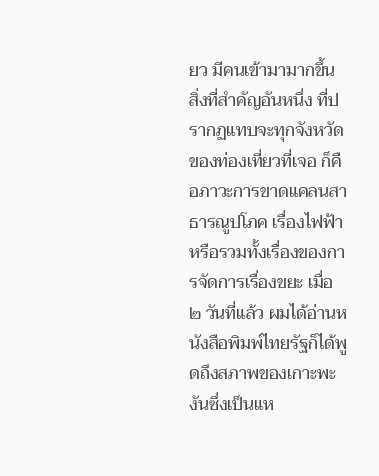ยว มีคนเข้ามามากขึ้น สิ่งที่สําคัญอันหนึ่ง ที่ปรากฏแทบจะทุกจังหวัดของท่องเที่ยวที่เจอ ก็คือภาวะการขาดแคลนสาธารณูปโภค เรื่องไฟฟ้า หรือรวมทั้งเรื่องของการจัดการเรื่องขยะ เมื่อ ๒ วันที่แล้ว ผมได้อ่านหนังสือพิมพ์ไทยรัฐก็ได้พูดถึงสภาพของเกาะพะงันซึ่งเป็นแห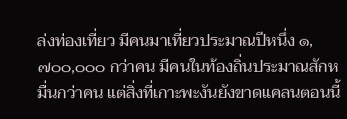ล่งท่องเที่ยว มีคนมาเที่ยวประมาณปีหนึ่ง ๑,๗๐๐,๐๐๐ กว่าคน มีคนในท้องถิ่นประมาณสักหมื่นกว่าคน แต่สิ่งที่เกาะพะงันยังขาดแคลนตอนนี้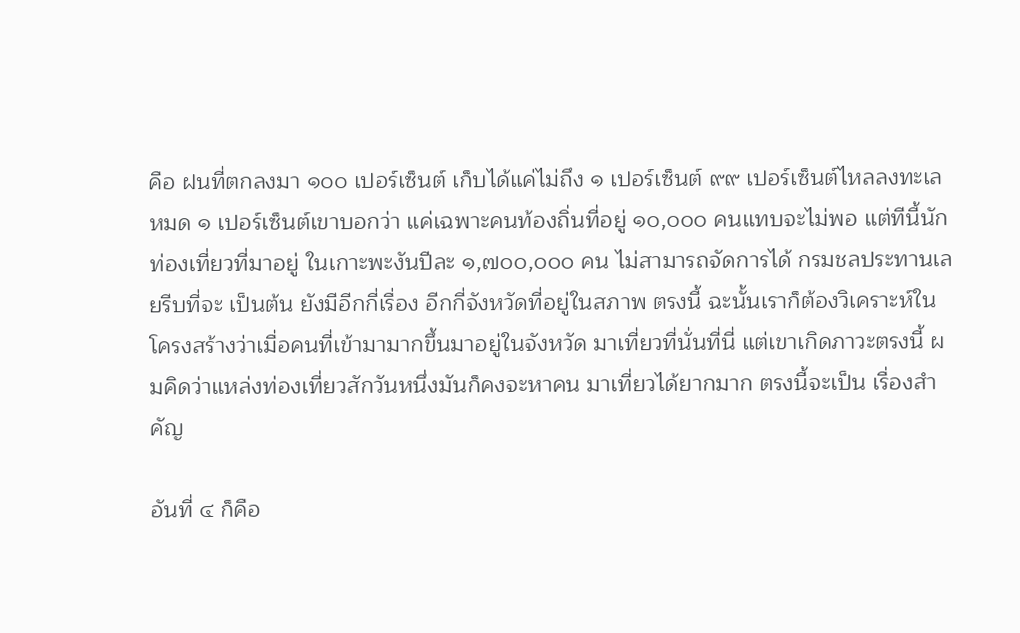คือ ฝนที่ตกลงมา ๑๐๐ เปอร์เซ็นต์ เก็บได้แค่ไม่ถึง ๑ เปอร์เซ็นต์ ๙๙ เปอร์เซ็นต์ไหลลงทะเลหมด ๑ เปอร์เซ็นต์เขาบอกว่า แค่เฉพาะคนท้องถิ่นที่อยู่ ๑๐,๐๐๐ คนแทบจะไม่พอ แต่ทีนี้นักท่องเที่ยวที่มาอยู่ ในเกาะพะงันปีละ ๑,๗๐๐,๐๐๐ คน ไม่สามารถจัดการได้ กรมชลประทานเลยรีบที่จะ เป็นต้น ยังมีอีกกี่เรื่อง อีกกี่จังหวัดที่อยู่ในสภาพ ตรงนี้ ฉะนั้นเราก็ต้องวิเคราะห์ในโครงสร้างว่าเมื่อคนที่เข้ามามากขึ้นมาอยู่ในจังหวัด มาเที่ยวที่นั่นที่นี่ แต่เขาเกิดภาวะตรงนี้ ผมคิดว่าแหล่งท่องเที่ยวสักวันหนึ่งมันก็คงจะหาคน มาเที่ยวได้ยากมาก ตรงนี้จะเป็น เรื่องสําคัญ

อันที่ ๔ ก็คือ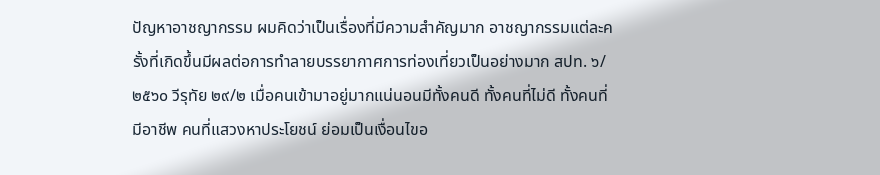ปัญหาอาชญากรรม ผมคิดว่าเป็นเรื่องที่มีความสําคัญมาก อาชญากรรมแต่ละครั้งที่เกิดขึ้นมีผลต่อการทําลายบรรยากาศการท่องเที่ยวเป็นอย่างมาก สปท. ๖/๒๕๖๐ วีรุทัย ๒๙/๒ เมื่อคนเข้ามาอยู่มากแน่นอนมีทั้งคนดี ทั้งคนที่ไม่ดี ทั้งคนที่มีอาชีพ คนที่แสวงหาประโยชน์ ย่อมเป็นเงื่อนไขอ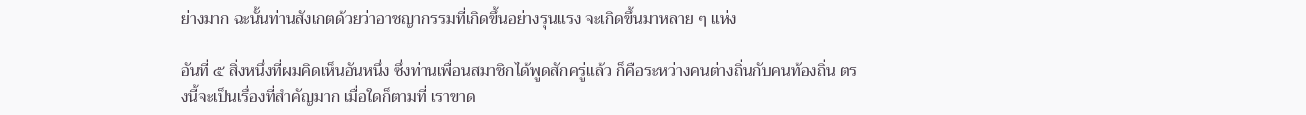ย่างมาก ฉะนั้นท่านสังเกตด้วยว่าอาชญากรรมที่เกิดขึ้นอย่างรุนแรง จะเกิดขึ้นมาหลาย ๆ แห่ง

อันที่ ๕ สิ่งหนึ่งที่ผมคิดเห็นอันหนึ่ง ซึ่งท่านเพื่อนสมาชิกได้พูดสักครู่แล้ว ก็คือระหว่างคนต่างถิ่นกับคนท้องถิ่น ตรงนี้จะเป็นเรื่องที่สําคัญมาก เมื่อใดก็ตามที่ เราขาด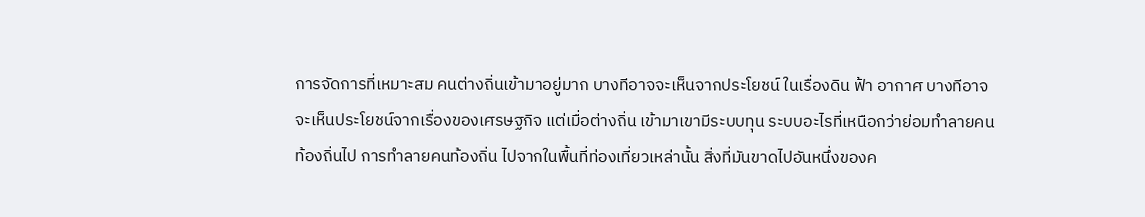การจัดการที่เหมาะสม คนต่างถิ่นเข้ามาอยู่มาก บางทีอาจจะเห็นจากประโยชน์ ในเรื่องดิน ฟ้า อากาศ บางทีอาจจะเห็นประโยชน์จากเรื่องของเศรษฐกิจ แต่เมื่อต่างถิ่น เข้ามาเขามีระบบทุน ระบบอะไรที่เหนือกว่าย่อมทําลายคนท้องถิ่นไป การทําลายคนท้องถิ่น ไปจากในพื้นที่ท่องเที่ยวเหล่านั้น สิ่งที่มันขาดไปอันหนึ่งของค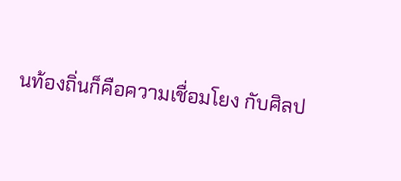นท้องถิ่นก็คือความเชื่อมโยง กับศิลป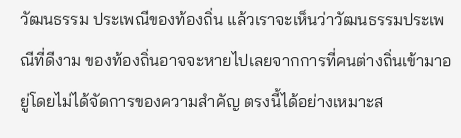วัฒนธรรม ประเพณีของท้องถิ่น แล้วเราจะเห็นว่าวัฒนธรรมประเพณีที่ดีงาม ของท้องถิ่นอาจจะหายไปเลยจากการที่คนต่างถิ่นเข้ามาอยู่โดยไม่ได้จัดการของความสําคัญ ตรงนี้ได้อย่างเหมาะส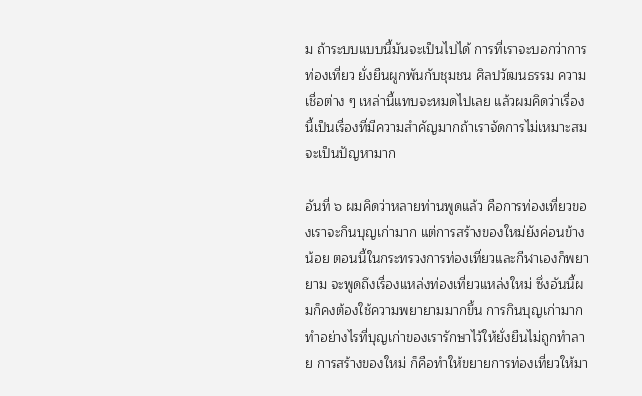ม ถ้าระบบแบบนี้มันจะเป็นไปได้ การที่เราจะบอกว่าการท่องเที่ยว ยั่งยืนผูกพันกับชุมชน ศิลปวัฒนธรรม ความเชื่อต่าง ๆ เหล่านี้แทบจะหมดไปเลย แล้วผมคิดว่าเรื่องนี้เป็นเรื่องที่มีความสําคัญมากถ้าเราจัดการไม่เหมาะสมจะเป็นปัญหามาก

อันที่ ๖ ผมคิดว่าหลายท่านพูดแล้ว คือการท่องเที่ยวของเราจะกินบุญเก่ามาก แต่การสร้างของใหม่ยังค่อนข้างน้อย ตอนนี้ในกระทรวงการท่องเที่ยวและกีฬาเองก็พยายาม จะพูดถึงเรื่องแหล่งท่องเที่ยวแหล่งใหม่ ซึ่งอันนี้ผมก็คงต้องใช้ความพยายามมากขึ้น การกินบุญเก่ามากทําอย่างไรที่บุญเก่าของเรารักษาไว้ให้ยั่งยืนไม่ถูกทําลาย การสร้างของใหม่ ก็คือทําให้ขยายการท่องเที่ยวให้มา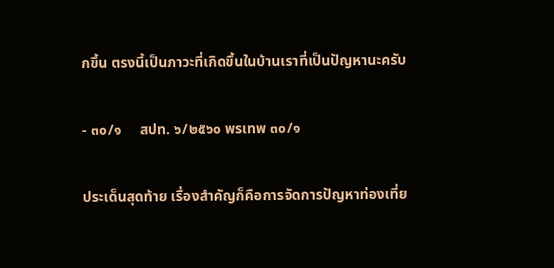กขึ้น ตรงนี้เป็นภาวะที่เกิดขึ้นในบ้านเราที่เป็นปัญหานะครับ

- ๓๐/๑     สปท. ๖/๒๕๖๐ พรเทพ ๓๐/๑

ประเด็นสุดท้าย เรื่องสําคัญก็คือการจัดการปัญหาท่องเที่ย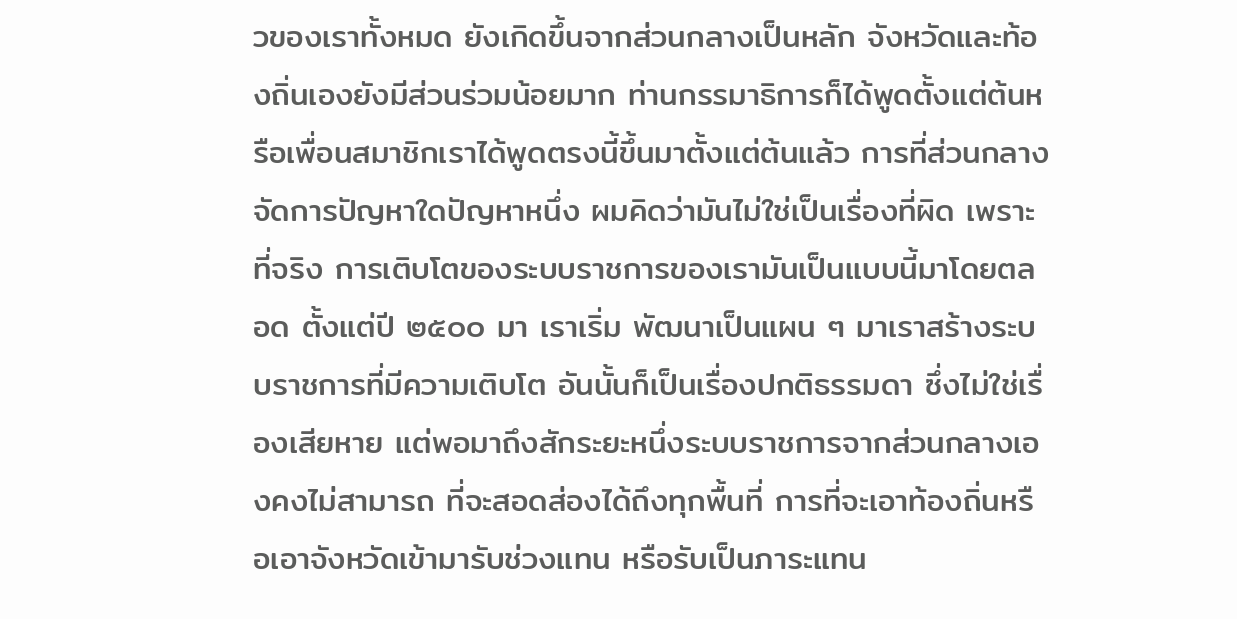วของเราทั้งหมด ยังเกิดขึ้นจากส่วนกลางเป็นหลัก จังหวัดและท้องถิ่นเองยังมีส่วนร่วมน้อยมาก ท่านกรรมาธิการก็ได้พูดตั้งแต่ต้นหรือเพื่อนสมาชิกเราได้พูดตรงนี้ขึ้นมาตั้งแต่ต้นแล้ว การที่ส่วนกลางจัดการปัญหาใดปัญหาหนึ่ง ผมคิดว่ามันไม่ใช่เป็นเรื่องที่ผิด เพราะที่จริง การเติบโตของระบบราชการของเรามันเป็นแบบนี้มาโดยตลอด ตั้งแต่ปี ๒๕๐๐ มา เราเริ่ม พัฒนาเป็นแผน ๆ มาเราสร้างระบบราชการที่มีความเติบโต อันนั้นก็เป็นเรื่องปกติธรรมดา ซึ่งไม่ใช่เรื่องเสียหาย แต่พอมาถึงสักระยะหนึ่งระบบราชการจากส่วนกลางเองคงไม่สามารถ ที่จะสอดส่องได้ถึงทุกพื้นที่ การที่จะเอาท้องถิ่นหรือเอาจังหวัดเข้ามารับช่วงแทน หรือรับเป็นภาระแทน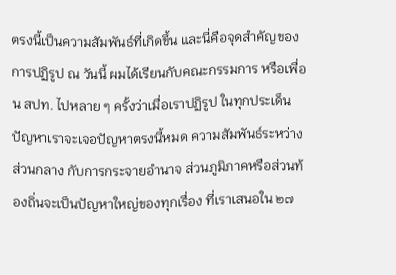ตรงนี้เป็นความสัมพันธ์ที่เกิดขึ้น และนี่คือจุดสําคัญของการปฏิรูป ณ วันนี้ ผมได้เรียนกับคณะกรรมการ หรือเพื่อน สปท. ไปหลาย ๆ ครั้งว่าเมื่อเราปฏิรูป ในทุกประเด็นปัญหาเราจะเจอปัญหาตรงนี้หมด ความสัมพันธ์ระหว่างส่วนกลาง กับการกระจายอํานาจ ส่วนภูมิภาคหรือส่วนท้องถิ่นจะเป็นปัญหาใหญ่ของทุกเรื่อง ที่เราเสนอใน ๒๗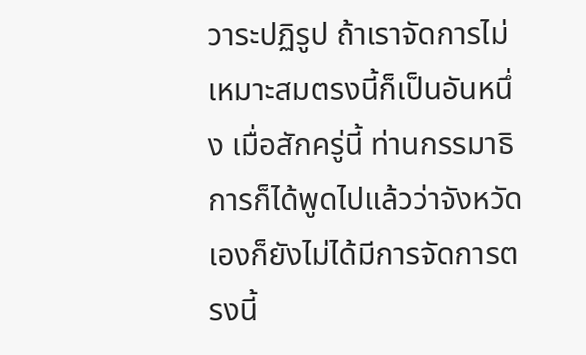วาระปฏิรูป ถ้าเราจัดการไม่เหมาะสมตรงนี้ก็เป็นอันหนึ่ง เมื่อสักครู่นี้ ท่านกรรมาธิการก็ได้พูดไปแล้วว่าจังหวัดเองก็ยังไม่ได้มีการจัดการตรงนี้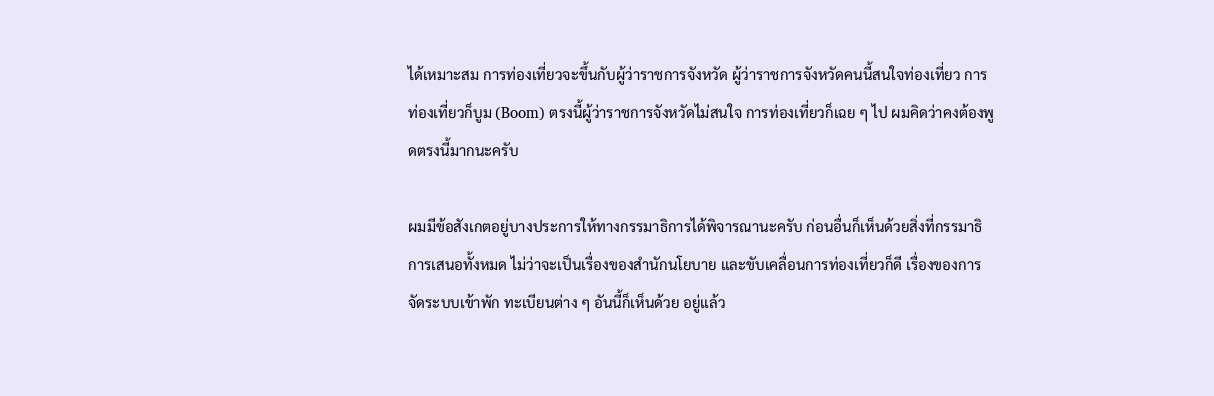ได้เหมาะสม การท่องเที่ยวจะขึ้นกับผู้ว่าราชการจังหวัด ผู้ว่าราชการจังหวัดคนนี้สนใจท่องเที่ยว การท่องเที่ยวก็บูม (Boom) ตรงนี้ผู้ว่าราชการจังหวัดไม่สนใจ การท่องเที่ยวก็เฉย ๆ ไป ผมคิดว่าคงต้องพูดตรงนี้มากนะครับ

ผมมีข้อสังเกตอยู่บางประการให้ทางกรรมาธิการได้พิจารณานะครับ ก่อนอื่นก็เห็นด้วยสิ่งที่กรรมาธิการเสนอทั้งหมด ไม่ว่าจะเป็นเรื่องของสํานักนโยบาย และขับเคลื่อนการท่องเที่ยวก็ดี เรื่องของการจัดระบบเข้าพัก ทะเบียนต่าง ๆ อันนี้ก็เห็นด้วย อยู่แล้ว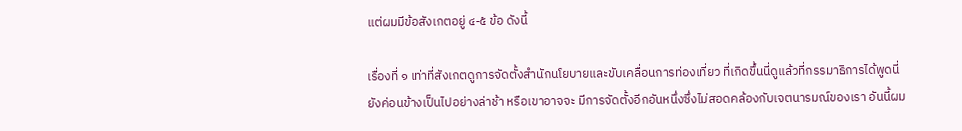แต่ผมมีข้อสังเกตอยู่ ๔-๕ ข้อ ดังนี้

เรื่องที่ ๑ เท่าที่สังเกตดูการจัดตั้งสํานักนโยบายและขับเคลื่อนการท่องเที่ยว ที่เกิดขึ้นนี่ดูแล้วที่กรรมาธิการได้พูดนี่ยังค่อนข้างเป็นไปอย่างล่าช้า หรือเขาอาจจะ มีการจัดตั้งอีกอันหนึ่งซึ่งไม่สอดคล้องกับเจตนารมณ์ของเรา อันนี้ผม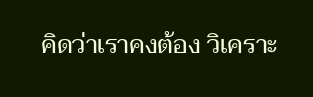คิดว่าเราคงต้อง วิเคราะ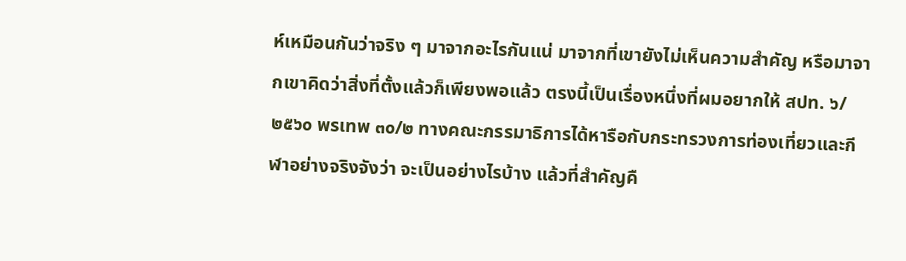ห์เหมือนกันว่าจริง ๆ มาจากอะไรกันแน่ มาจากที่เขายังไม่เห็นความสําคัญ หรือมาจากเขาคิดว่าสิ่งที่ตั้งแล้วก็เพียงพอแล้ว ตรงนี้เป็นเรื่องหนึ่งที่ผมอยากให้ สปท. ๖/๒๕๖๐ พรเทพ ๓๐/๒ ทางคณะกรรมาธิการได้หารือกับกระทรวงการท่องเที่ยวและกีฬาอย่างจริงจังว่า จะเป็นอย่างไรบ้าง แล้วที่สําคัญคื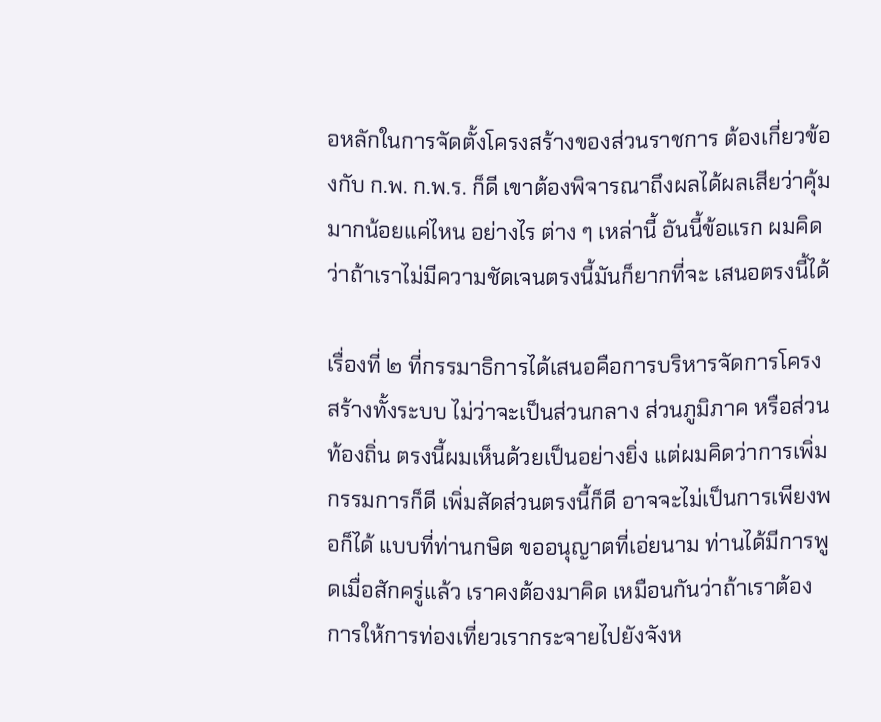อหลักในการจัดตั้งโครงสร้างของส่วนราชการ ต้องเกี่ยวข้องกับ ก.พ. ก.พ.ร. ก็ดี เขาต้องพิจารณาถึงผลได้ผลเสียว่าคุ้มมากน้อยแค่ไหน อย่างไร ต่าง ๆ เหล่านี้ อันนี้ข้อแรก ผมคิดว่าถ้าเราไม่มีความชัดเจนตรงนี้มันก็ยากที่จะ เสนอตรงนี้ได้

เรื่องที่ ๒ ที่กรรมาธิการได้เสนอคือการบริหารจัดการโครงสร้างทั้งระบบ ไม่ว่าจะเป็นส่วนกลาง ส่วนภูมิภาค หรือส่วนท้องถิ่น ตรงนี้ผมเห็นด้วยเป็นอย่างยิ่ง แต่ผมคิดว่าการเพิ่มกรรมการก็ดี เพิ่มสัดส่วนตรงนี้ก็ดี อาจจะไม่เป็นการเพียงพอก็ได้ แบบที่ท่านกษิต ขออนุญาตที่เอ่ยนาม ท่านได้มีการพูดเมื่อสักครู่แล้ว เราคงต้องมาคิด เหมือนกันว่าถ้าเราต้องการให้การท่องเที่ยวเรากระจายไปยังจังห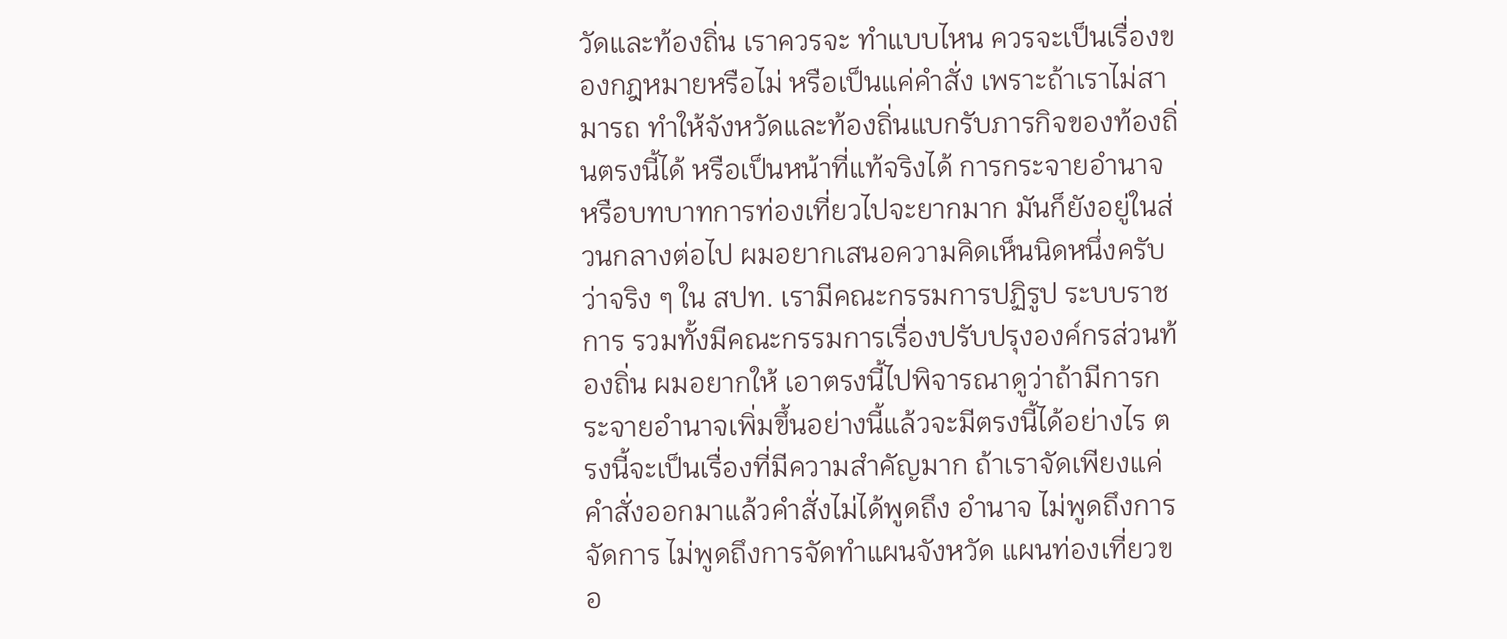วัดและท้องถิ่น เราควรจะ ทําแบบไหน ควรจะเป็นเรื่องของกฎหมายหรือไม่ หรือเป็นแค่คําสั่ง เพราะถ้าเราไม่สามารถ ทําให้จังหวัดและท้องถิ่นแบกรับภารกิจของท้องถิ่นตรงนี้ได้ หรือเป็นหน้าที่แท้จริงได้ การกระจายอํานาจหรือบทบาทการท่องเที่ยวไปจะยากมาก มันก็ยังอยู่ในส่วนกลางต่อไป ผมอยากเสนอความคิดเห็นนิดหนึ่งครับว่าจริง ๆ ใน สปท. เรามีคณะกรรมการปฏิรูป ระบบราชการ รวมทั้งมีคณะกรรมการเรื่องปรับปรุงองค์กรส่วนท้องถิ่น ผมอยากให้ เอาตรงนี้ไปพิจารณาดูว่าถ้ามีการกระจายอํานาจเพิ่มขึ้นอย่างนี้แล้วจะมีตรงนี้ได้อย่างไร ตรงนี้จะเป็นเรื่องที่มีความสําคัญมาก ถ้าเราจัดเพียงแค่คําสั่งออกมาแล้วคําสั่งไม่ได้พูดถึง อํานาจ ไม่พูดถึงการจัดการ ไม่พูดถึงการจัดทําแผนจังหวัด แผนท่องเที่ยวขอ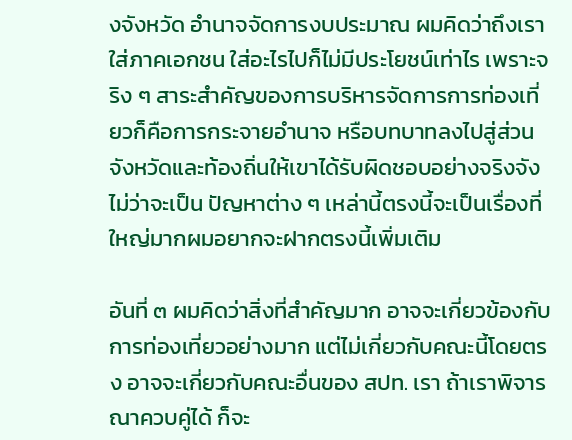งจังหวัด อํานาจจัดการงบประมาณ ผมคิดว่าถึงเราใส่ภาคเอกชน ใส่อะไรไปก็ไม่มีประโยชน์เท่าไร เพราะจริง ๆ สาระสําคัญของการบริหารจัดการการท่องเที่ยวก็คือการกระจายอํานาจ หรือบทบาทลงไปสู่ส่วนจังหวัดและท้องถิ่นให้เขาได้รับผิดชอบอย่างจริงจัง ไม่ว่าจะเป็น ปัญหาต่าง ๆ เหล่านี้ตรงนี้จะเป็นเรื่องที่ใหญ่มากผมอยากจะฝากตรงนี้เพิ่มเติม

อันที่ ๓ ผมคิดว่าสิ่งที่สําคัญมาก อาจจะเกี่ยวข้องกับการท่องเที่ยวอย่างมาก แต่ไม่เกี่ยวกับคณะนี้โดยตรง อาจจะเกี่ยวกับคณะอื่นของ สปท. เรา ถ้าเราพิจารณาควบคู่ได้ ก็จะ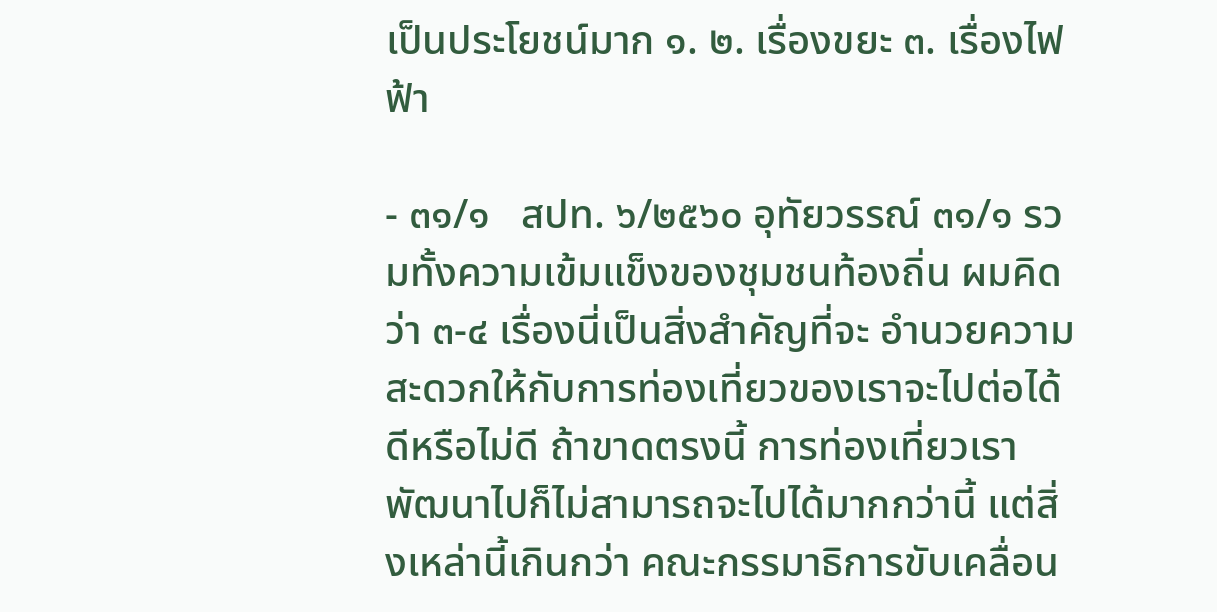เป็นประโยชน์มาก ๑. ๒. เรื่องขยะ ๓. เรื่องไฟฟ้า

- ๓๑/๑   สปท. ๖/๒๕๖๐ อุทัยวรรณ์ ๓๑/๑ รวมทั้งความเข้มแข็งของชุมชนท้องถิ่น ผมคิดว่า ๓-๔ เรื่องนี่เป็นสิ่งสําคัญที่จะ อํานวยความสะดวกให้กับการท่องเที่ยวของเราจะไปต่อได้ดีหรือไม่ดี ถ้าขาดตรงนี้ การท่องเที่ยวเราพัฒนาไปก็ไม่สามารถจะไปได้มากกว่านี้ แต่สิ่งเหล่านี้เกินกว่า คณะกรรมาธิการขับเคลื่อน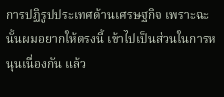การปฏิรูปประเทศด้านเศรษฐกิจ เพราะฉะนั้นผมอยากให้ตรงนี้ เข้าไปเป็นส่วนในการหนุนเนื่องกัน แล้ว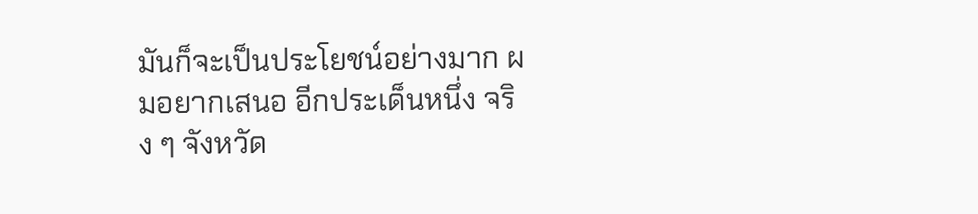มันก็จะเป็นประโยชน์อย่างมาก ผมอยากเสนอ อีกประเด็นหนึ่ง จริง ๆ จังหวัด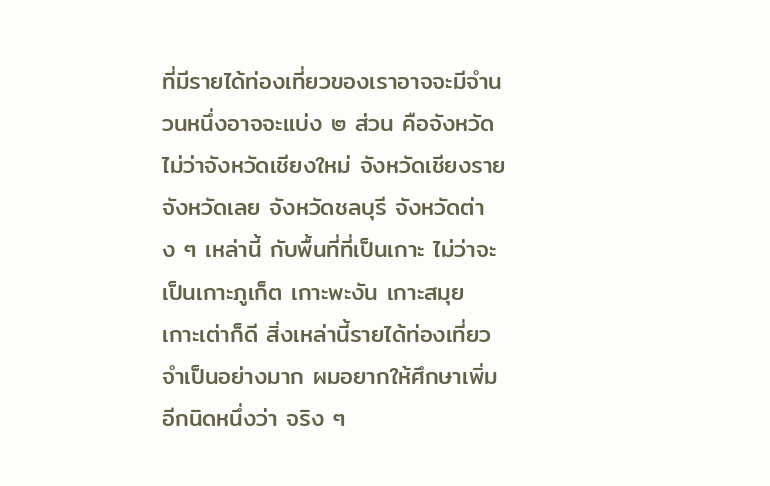ที่มีรายได้ท่องเที่ยวของเราอาจจะมีจํานวนหนึ่งอาจจะแบ่ง ๒ ส่วน คือจังหวัด ไม่ว่าจังหวัดเชียงใหม่ จังหวัดเชียงราย จังหวัดเลย จังหวัดชลบุรี จังหวัดต่าง ๆ เหล่านี้ กับพื้นที่ที่เป็นเกาะ ไม่ว่าจะเป็นเกาะภูเก็ต เกาะพะงัน เกาะสมุย เกาะเต่าก็ดี สิ่งเหล่านี้รายได้ท่องเที่ยวจําเป็นอย่างมาก ผมอยากให้ศึกษาเพิ่มอีกนิดหนึ่งว่า จริง ๆ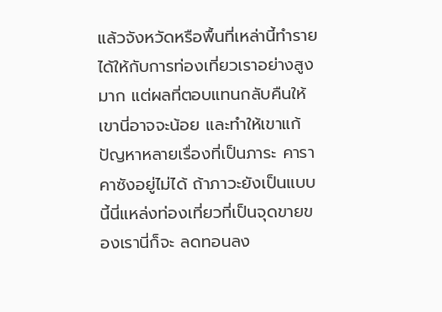แล้วจังหวัดหรือพื้นที่เหล่านี้ทํารายได้ให้กับการท่องเที่ยวเราอย่างสูงมาก แต่ผลที่ตอบแทนกลับคืนให้เขานี่อาจจะน้อย และทําให้เขาแก้ปัญหาหลายเรื่องที่เป็นภาระ คาราคาซังอยู่ไม่ได้ ถ้าภาวะยังเป็นแบบนี้นี่แหล่งท่องเที่ยวที่เป็นจุดขายของเรานี่ก็จะ ลดทอนลง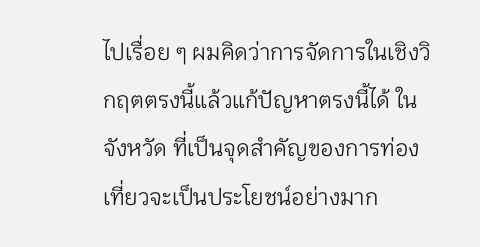ไปเรื่อย ๆ ผมคิดว่าการจัดการในเชิงวิกฤตตรงนี้แล้วแก้ปัญหาตรงนี้ได้ ในจังหวัด ที่เป็นจุดสําคัญของการท่องเที่ยวจะเป็นประโยชน์อย่างมาก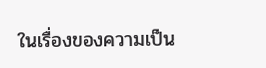ในเรื่องของความเป็น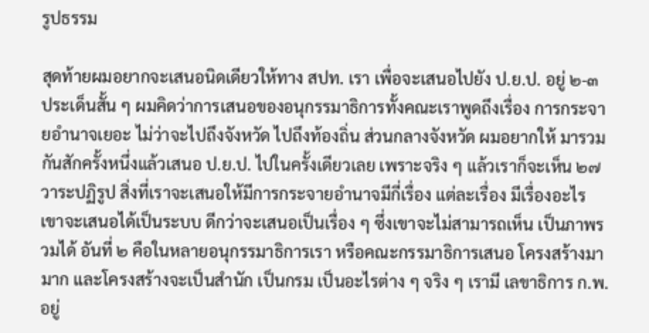รูปธรรม

สุดท้ายผมอยากจะเสนอนิดเดียวให้ทาง สปท. เรา เพื่อจะเสนอไปยัง ป.ย.ป. อยู่ ๒-๓ ประเด็นสั้น ๆ ผมคิดว่าการเสนอของอนุกรรมาธิการทั้งคณะเราพูดถึงเรื่อง การกระจายอํานาจเยอะ ไม่ว่าจะไปถึงจังหวัด ไปถึงท้องถิ่น ส่วนกลางจังหวัด ผมอยากให้ มารวมกันสักครั้งหนึ่งแล้วเสนอ ป.ย.ป. ไปในครั้งเดียวเลย เพราะจริง ๆ แล้วเราก็จะเห็น ๒๗ วาระปฏิรูป สิ่งที่เราจะเสนอให้มีการกระจายอํานาจมีกี่เรื่อง แต่ละเรื่อง มีเรื่องอะไร เขาจะเสนอได้เป็นระบบ ดีกว่าจะเสนอเป็นเรื่อง ๆ ซึ่งเขาจะไม่สามารถเห็น เป็นภาพรวมได้ อันที่ ๒ คือในหลายอนุกรรมาธิการเรา หรือคณะกรรมาธิการเสนอ โครงสร้างมามาก และโครงสร้างจะเป็นสํานัก เป็นกรม เป็นอะไรต่าง ๆ จริง ๆ เรามี เลขาธิการ ก.พ. อยู่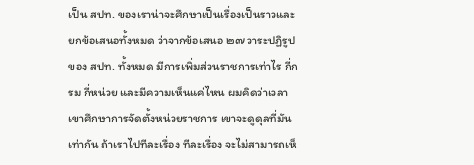เป็น สปท. ของเราน่าจะศึกษาเป็นเรื่องเป็นราวและยกข้อเสนอทั้งหมด ว่าจากข้อเสนอ ๒๗ วาระปฏิรูปของ สปท. ทั้งหมด มีการเพิ่มส่วนราชการเท่าไร กี่กรม กี่หน่วย และมีความเห็นแค่ไหน ผมคิดว่าเวลาเขาศึกษาการจัดตั้งหน่วยราชการ เขาจะดูดุลที่มันเท่ากัน ถ้าเราไปทีละเรื่อง ทีละเรื่อง จะไม่สามารถเห็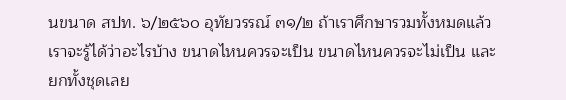นขนาด สปท. ๖/๒๕๖๐ อุทัยวรรณ์ ๓๑/๒ ถ้าเราศึกษารวมทั้งหมดแล้วเราจะรู้ได้ว่าอะไรบ้าง ขนาดไหนควรจะเป็น ขนาดไหนควรจะไม่เป็น และยกทั้งชุดเลย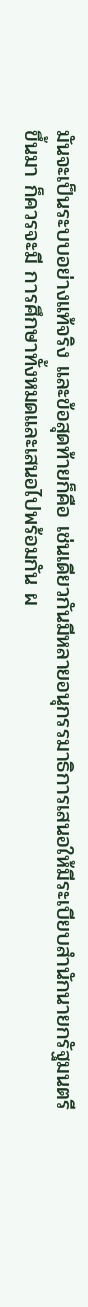มันจะเป็นระบบอย่างแท้จริง และข้อสุดท้ายก็คือ เช่นเดียวกันมีหลายอนุกรรมาธิการเสนอให้มีระเบียบสํานักนายกรัฐมนตรีขึ้นมา ก็ควรจะมี การศึกษาทั้งหมดและเสนอไปพร้อมกัน ผ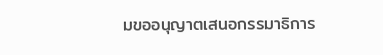มขออนุญาตเสนอกรรมาธิการ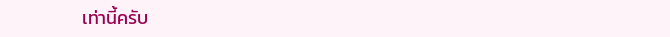เท่านี้ครับ